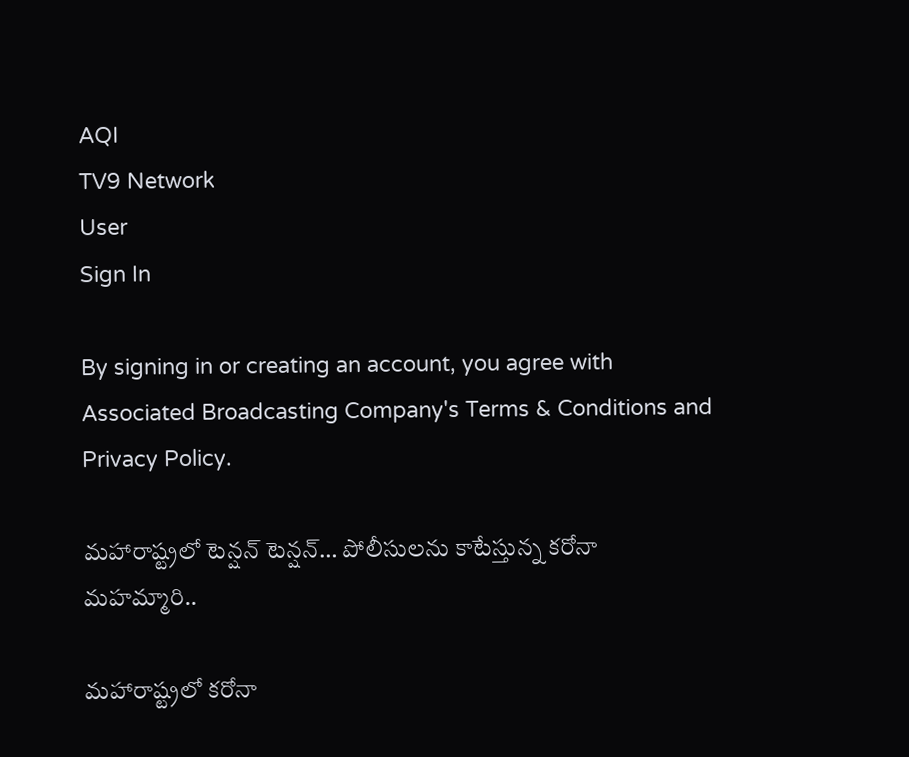AQI
TV9 Network
User
Sign In

By signing in or creating an account, you agree with Associated Broadcasting Company's Terms & Conditions and Privacy Policy.

మహారాష్ట్రలో టెన్షన్ టెన్షన్… పోలీసులను కాటేస్తున్న కరోనా మహమ్మారి..

మహారాష్ట్రలో కరోనా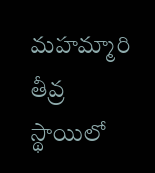మహమ్మారి తీవ్ర స్థాయిలో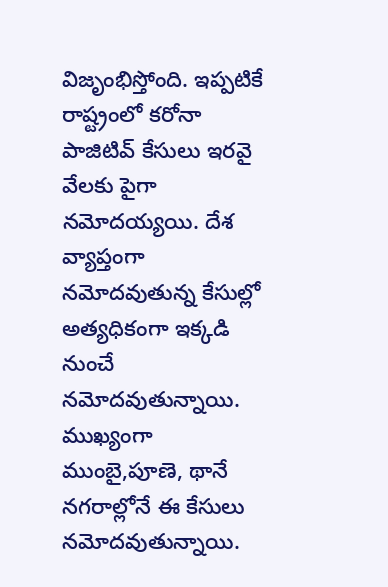విజృంభిస్తోంది. ఇప్పటికే రాష్ట్రంలో కరోనా పాజిటివ్ కేసులు ఇరవై వేలకు పైగా నమోదయ్యయి. దేశ వ్యాప్తంగా నమోదవుతున్న కేసుల్లో అత్యధికంగా ఇక్కడి నుంచే నమోదవుతున్నాయి. ముఖ్యంగా ముంబై,పూణె, థానే నగరాల్లోనే ఈ కేసులు నమోదవుతున్నాయి.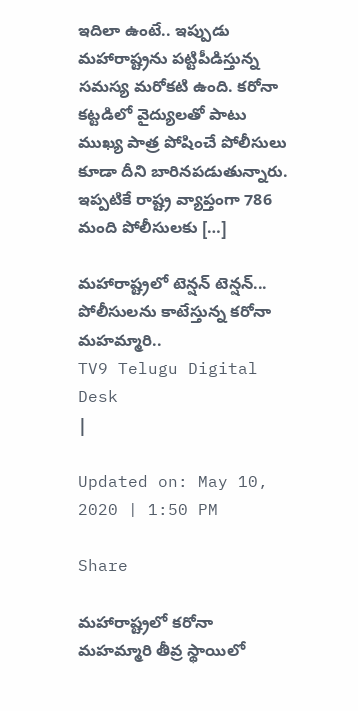ఇదిలా ఉంటే.. ఇప్పుడు మహారాష్ట్రను పట్టిపీడిస్తున్న సమస్య మరోకటి ఉంది. కరోనా కట్టడిలో వైద్యులతో పాటు ముఖ్య పాత్ర పోషించే పోలీసులు కూడా దీని బారినపడుతున్నారు. ఇప్పటికే రాష్ట్ర వ్యాప్తంగా 786 మంది పోలీసులకు […]

మహారాష్ట్రలో టెన్షన్ టెన్షన్...  పోలీసులను కాటేస్తున్న కరోనా మహమ్మారి..
TV9 Telugu Digital Desk
|

Updated on: May 10, 2020 | 1:50 PM

Share

మహారాష్ట్రలో కరోనా మహమ్మారి తీవ్ర స్థాయిలో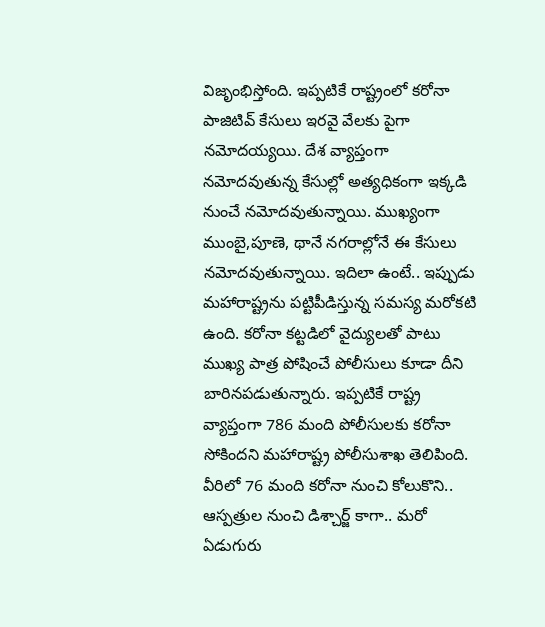విజృంభిస్తోంది. ఇప్పటికే రాష్ట్రంలో కరోనా పాజిటివ్ కేసులు ఇరవై వేలకు పైగా నమోదయ్యయి. దేశ వ్యాప్తంగా నమోదవుతున్న కేసుల్లో అత్యధికంగా ఇక్కడి నుంచే నమోదవుతున్నాయి. ముఖ్యంగా ముంబై,పూణె, థానే నగరాల్లోనే ఈ కేసులు నమోదవుతున్నాయి. ఇదిలా ఉంటే.. ఇప్పుడు మహారాష్ట్రను పట్టిపీడిస్తున్న సమస్య మరోకటి ఉంది. కరోనా కట్టడిలో వైద్యులతో పాటు ముఖ్య పాత్ర పోషించే పోలీసులు కూడా దీని బారినపడుతున్నారు. ఇప్పటికే రాష్ట్ర వ్యాప్తంగా 786 మంది పోలీసులకు కరోనా సోకిందని మ‌హారాష్ట్ర పోలీసుశాఖ తెలిపింది. వీరిలో 76 మంది కరోనా నుంచి కోలుకొని.. ఆస్పత్రుల నుంచి డిశ్చార్జ్ కాగా.. మరో ఏడుగురు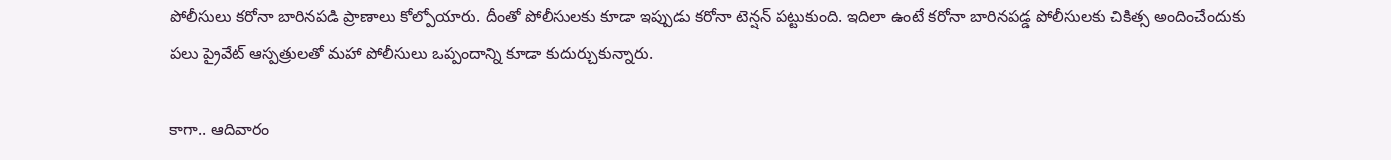పోలీసులు కరోనా బారినపడి ప్రాణాలు కోల్పోయారు. దీంతో పోలీసులకు కూడా ఇప్పుడు కరోనా టెన్షన్ పట్టుకుంది. ఇదిలా ఉంటే కరోనా బారినపడ్డ పోలీసులకు చికిత్స అందించేందుకు పలు ప్రైవేట్ ఆస్పత్రులతో మహా పోలీసులు ఒప్పందాన్ని కూడా కుదుర్చుకున్నారు.

కాగా.. ఆదివారం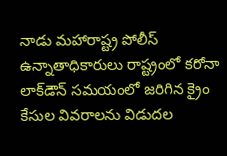నాడు మహారాష్ట్ర పోలీస్ ఉన్నాతాధికారులు రాష్ట్రంలో కరోనా లాక్‌డౌన్ సమయంలో జరిగిన క్రైం కేసుల వివరాలను విడుదల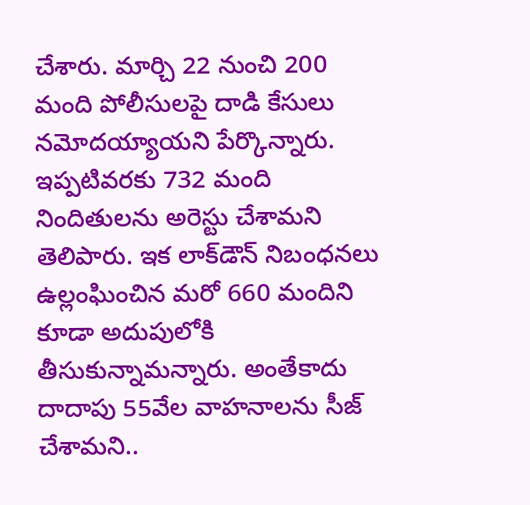చేశారు. మార్చి 22 నుంచి 200 మంది పోలీసులపై దాడి కేసులు నమోదయ్యాయని పేర్కొన్నారు. ఇప్పటివరకు 732 మంది నిందితులను అరెస్టు చేశామని తెలిపారు. ఇక లాక్‌డౌన్ నిబంధనలు ఉల్లంఘించిన మరో 660 మందిని కూడా అదుపులోకి తీసుకున్నామన్నారు. అంతేకాదు దాదాపు 55వేల వాహనాలను సీజ్ చేశామని..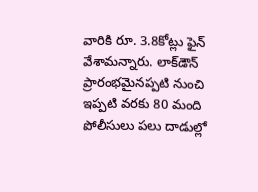వారికి రూ. 3.8కోట్లు ఫైన్ వేశామన్నారు. లాక్‌డౌన్ ప్రారంభమైనప్పటి నుంచి ఇప్పటి వరకు 80 మంది పోలీసులు పలు దాడుల్లో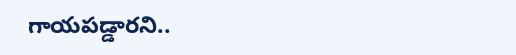గాయపడ్డారని..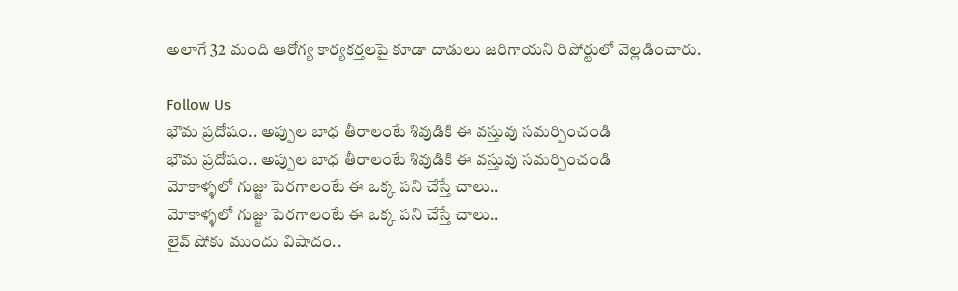అలాగే 32 మంది ఆరోగ్య కార్యకర్తలపై కూడా దాడులు జ‌రిగాయని రిపోర్టులో వెల్లడించారు.

Follow Us
భౌమ ప్రదోషం.. అప్పుల బాధ తీరాలంటే శివుడికి ఈ వస్తువు సమర్పించండి
భౌమ ప్రదోషం.. అప్పుల బాధ తీరాలంటే శివుడికి ఈ వస్తువు సమర్పించండి
మోకాళ్ళలో గుజ్జు పెరగాలంటే ఈ ఒక్క పని చేస్తే చాలు..
మోకాళ్ళలో గుజ్జు పెరగాలంటే ఈ ఒక్క పని చేస్తే చాలు..
లైవ్‌ షోకు ముందు విషాదం..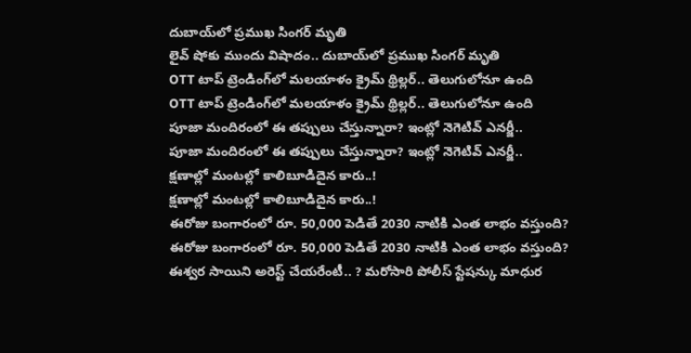దుబాయ్‌లో ప్రముఖ సింగర్ మృతి
లైవ్‌ షోకు ముందు విషాదం.. దుబాయ్‌లో ప్రముఖ సింగర్ మృతి
OTT టాప్‌ ట్రెండింగ్‌లో మలయాళం క్రైమ్ థ్రిల్లర్.. తెలుగులోనూ ఉంది
OTT టాప్‌ ట్రెండింగ్‌లో మలయాళం క్రైమ్ థ్రిల్లర్.. తెలుగులోనూ ఉంది
పూజా మందిరంలో ఈ తప్పులు చేస్తున్నారా? ఇంట్లో నెగెటివ్ ఎనర్జీ..
పూజా మందిరంలో ఈ తప్పులు చేస్తున్నారా? ఇంట్లో నెగెటివ్ ఎనర్జీ..
క్షణాల్లో మంటల్లో కాలిబూడిదైన కారు..!
క్షణాల్లో మంటల్లో కాలిబూడిదైన కారు..!
ఈరోజు బంగారంలో రూ. 50,000 పెడితే 2030 నాటికి ఎంత లాభం వస్తుంది?
ఈరోజు బంగారంలో రూ. 50,000 పెడితే 2030 నాటికి ఎంత లాభం వస్తుంది?
ఈశ్వర సాయిని అరెస్ట్ చేయరేంటీ.. ? మరోసారి పోలీస్ స్టేషన్కు మాధుర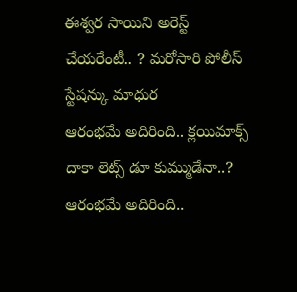ఈశ్వర సాయిని అరెస్ట్ చేయరేంటీ.. ? మరోసారి పోలీస్ స్టేషన్కు మాధుర
ఆరంభమే అదిరింది.. క్లయిమాక్స్‌ దాకా లెట్స్ డూ కుమ్ముడేనా..?
ఆరంభమే అదిరింది..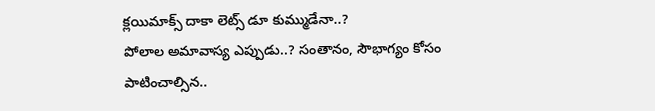క్లయిమాక్స్‌ దాకా లెట్స్ డూ కుమ్ముడేనా..?
పోలాల అమావాస్య ఎప్పుడు..? సంతానం, సౌభాగ్యం కోసం పాటించాల్సిన..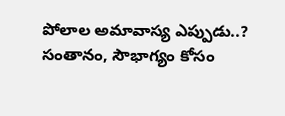పోలాల అమావాస్య ఎప్పుడు..? సంతానం, సౌభాగ్యం కోసం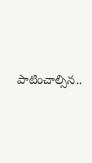పాటించాల్సిన..